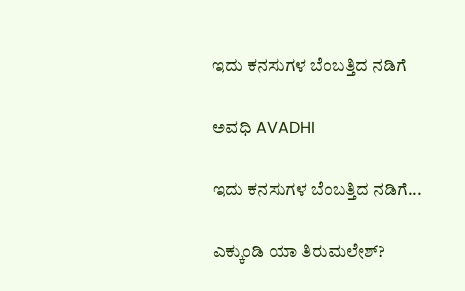ಇದು ಕನಸುಗಳ ಬೆಂಬತ್ತಿದ ನಡಿಗೆ‍

ಅವಧಿ AVADHI

ಇದು ಕನಸುಗಳ ಬೆಂಬತ್ತಿದ ನಡಿಗೆ...

ಎಕ್ಕುಂಡಿ ಯಾ ತಿರುಮಲೇಶ್?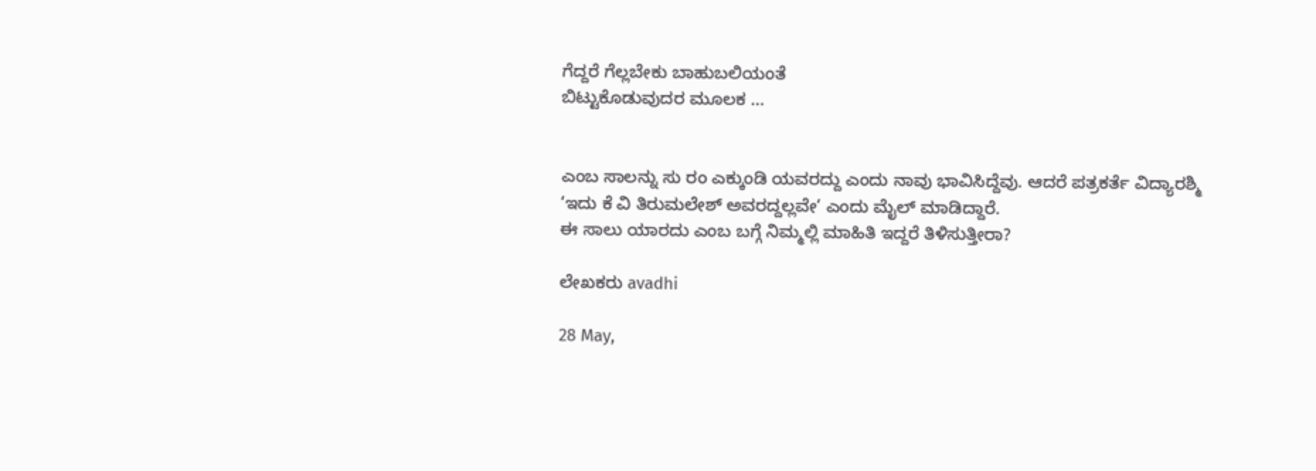ಗೆದ್ದರೆ ಗೆಲ್ಲಬೇಕು ಬಾಹುಬಲಿಯಂತೆ
ಬಿಟ್ಟುಕೊಡುವುದರ ಮೂಲಕ …


ಎಂಬ ಸಾಲನ್ನು ಸು ರಂ ಎಕ್ಕುಂಡಿ ಯವರದ್ದು ಎಂದು ನಾವು ಭಾವಿಸಿದ್ದೆವು. ಆದರೆ ಪತ್ರಕರ್ತೆ ವಿದ್ಯಾರಶ್ಮಿ ‘ಇದು ಕೆ ವಿ ತಿರುಮಲೇಶ್ ಅವರದ್ದಲ್ಲವೇ’ ಎಂದು ಮೈಲ್ ಮಾಡಿದ್ದಾರೆ.
ಈ ಸಾಲು ಯಾರದು ಎಂಬ ಬಗ್ಗೆ ನಿಮ್ಮಲ್ಲಿ ಮಾಹಿತಿ ಇದ್ದರೆ ತಿಳಿಸುತ್ತೀರಾ?

ಲೇಖಕರು avadhi

28 May,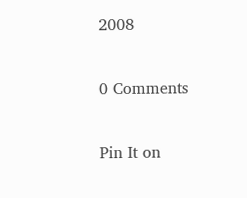2008

0 Comments

Pin It on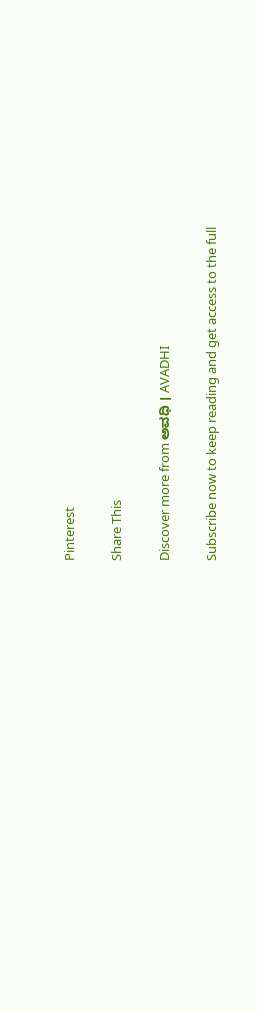Pinterest

Share This

Discover more from ಅವಧಿ । AVADHI

Subscribe now to keep reading and get access to the full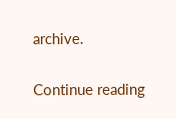archive.

Continue reading